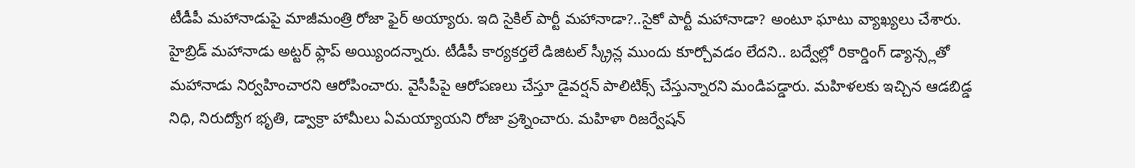టీడీపీ మహానాడుపై మాజీమంత్రి రోజా ఫైర్ అయ్యారు. ఇది సైకిల్ పార్టీ మహానాడా?..సైకో పార్టీ మహానాడా? అంటూ ఘాటు వ్యాఖ్యలు చేశారు. హైబ్రిడ్ మహానాడు అట్టర్ ఫ్లాప్ అయ్యిందన్నారు. టీడీపీ కార్యకర్తలే డిజిటల్ స్క్రీన్ల ముందు కూర్చోవడం లేదని.. బద్వేల్లో రికార్డింగ్ డ్యాన్స్లతో మహానాడు నిర్వహించారని ఆరోపించారు. వైసీపీపై ఆరోపణలు చేస్తూ డైవర్షన్ పాలిటిక్స్ చేస్తున్నారని మండిపడ్డారు. మహిళలకు ఇచ్చిన ఆడబిడ్డ నిధి, నిరుద్యోగ భృతి, డ్వాక్రా హామీలు ఏమయ్యాయని రోజా ప్రశ్నించారు. మహిళా రిజర్వేషన్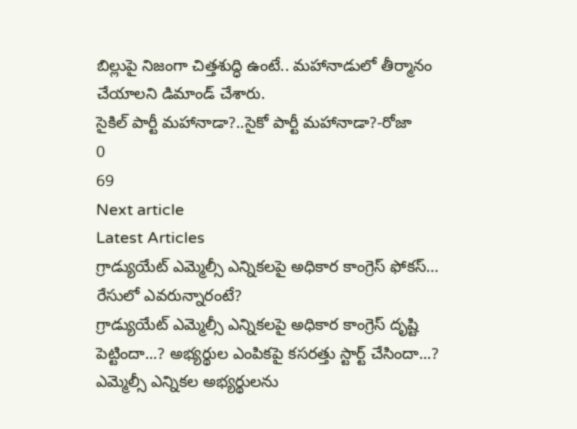బిల్లుపై నిజంగా చిత్తశుద్ధి ఉంటే.. మహానాడులో తీర్మానం చేయాలని డిమాండ్ చేశారు.
సైకిల్ పార్టీ మహానాడా?..సైకో పార్టీ మహానాడా?-రోజా
0
69
Next article
Latest Articles
గ్రాడ్యుయేట్ ఎమ్మెల్సీ ఎన్నికలపై అధికార కాంగ్రెస్ ఫోకస్… రేసులో ఎవరున్నారంటే?
గ్రాడ్యుయేట్ ఎమ్మెల్సీ ఎన్నికలపై అధికార కాంగ్రెస్ దృష్టి పెట్టిందా...? అభ్యర్థుల ఎంపికపై కసరత్తు స్టార్ట్ చేసిందా...? ఎమ్మెల్సీ ఎన్నికల అభ్యర్థులను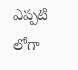ఎప్పటి లోగా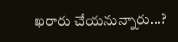ఖరారు చేయనున్నారు...?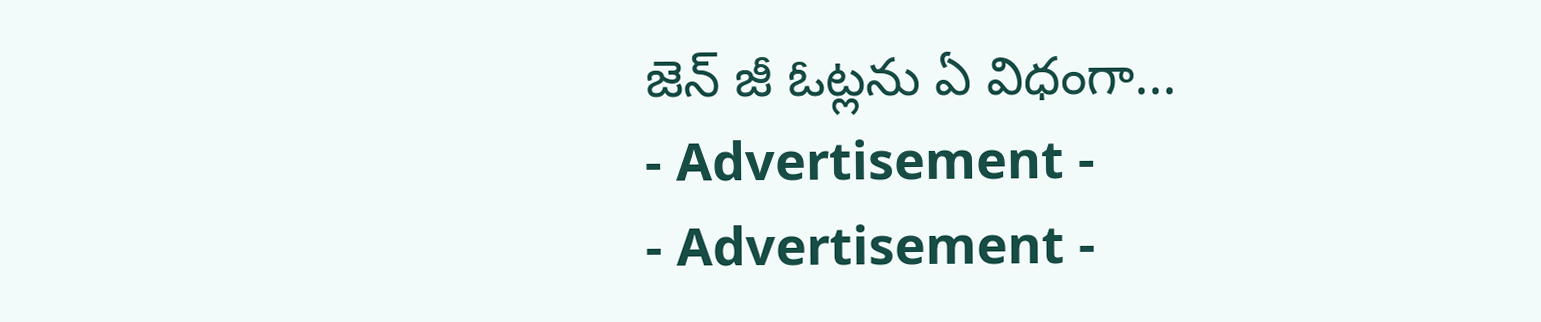జెన్ జీ ఓట్లను ఏ విధంగా...
- Advertisement -
- Advertisement -